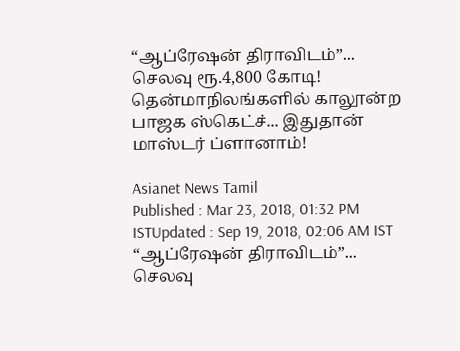“ஆப்ரேஷன் திராவிடம்”... செலவு ரூ.4,800 கோடி! தென்மாநிலங்களில் காலூன்ற  பாஜக ஸ்கெட்ச்... இதுதான் மாஸ்டர் ப்ளானாம்!

Asianet News Tamil
Published : Mar 23, 2018, 01:32 PM ISTUpdated : Sep 19, 2018, 02:06 AM IST
“ஆப்ரேஷன் திராவிடம்”... செலவு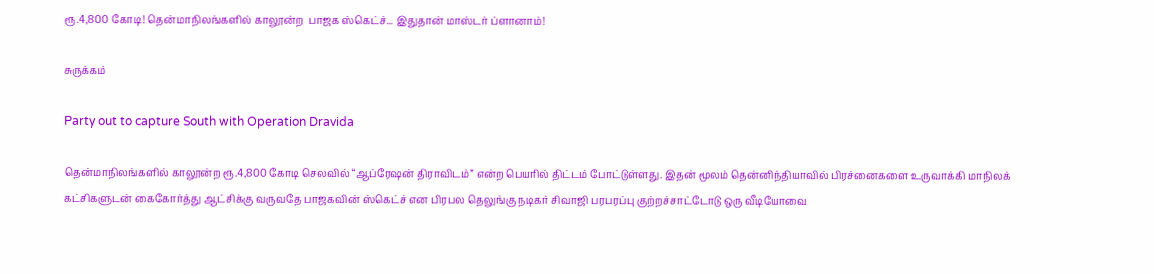ரூ.4,800 கோடி! தென்மாநிலங்களில் காலூன்ற  பாஜக ஸ்கெட்ச்... இதுதான் மாஸ்டர் ப்ளானாம்!

சுருக்கம்

Party out to capture South with Operation Dravida

தென்மாநிலங்களில் காலூன்ற ரூ.4,800 கோடி செலவில் “ஆப்ரேஷன் திராவிடம்” என்ற பெயரில் திட்டம் போட்டுள்ளது. இதன் மூலம் தென்னிந்தியாவில் பிரச்னைகளை உருவாக்கி மாநிலக் கட்சிகளுடன் கைகோர்த்து ஆட்சிக்கு வருவதே பாஜகவின் ஸ்கெட்ச் என பிரபல தெலுங்கு நடிகர் சிவாஜி பரபரப்பு குற்றச்சாட்டோடு ஒரு வீடியோவை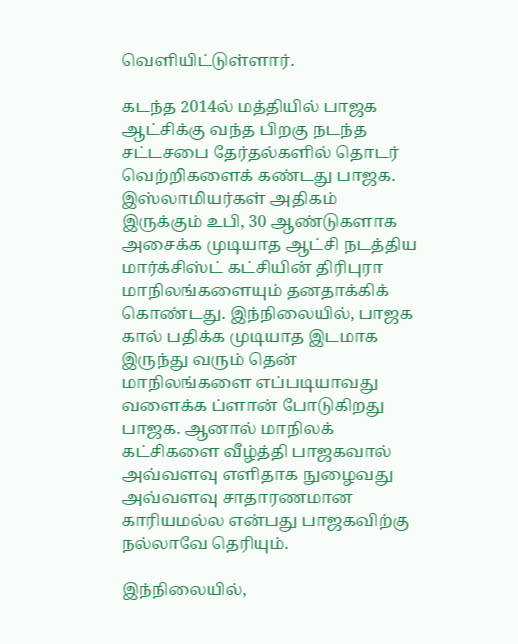வெளியிட்டுள்ளார்.

கடந்த 2014ல் மத்தியில் பாஜக ஆட்சிக்கு வந்த பிறகு நடந்த சட்டசபை தேர்தல்களில் தொடர் வெற்றிகளைக் கண்டது பாஜக. இஸ்லாமியர்கள் அதிகம் இருக்கும் உபி, 30 ஆண்டுகளாக அசைக்க முடியாத ஆட்சி நடத்திய மார்க்சிஸ்ட் கட்சியின் திரிபுரா மாநிலங்களையும் தனதாக்கிக் கொண்டது. இந்நிலையில், பாஜக கால் பதிக்க முடியாத இடமாக இருந்து வரும் தென் மாநிலங்களை எப்படியாவது வளைக்க ப்ளான் போடுகிறது பாஜக. ஆனால் மாநிலக் கட்சிகளை வீழ்த்தி பாஜகவால் அவ்வளவு எளிதாக நுழைவது அவ்வளவு சாதாரணமான காரியமல்ல என்பது பாஜகவிற்கு நல்லாவே தெரியும்.

இந்நிலையில்,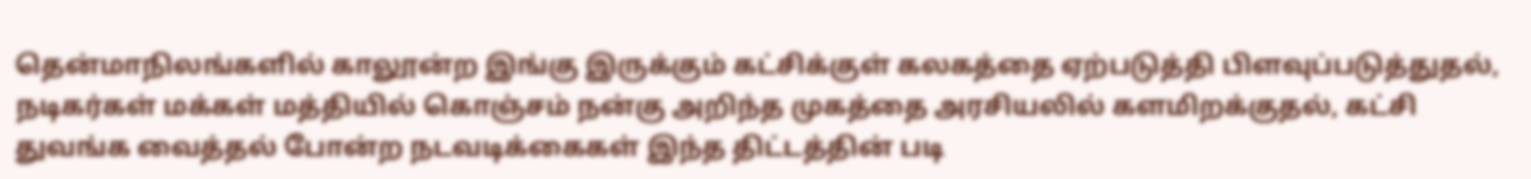தென்மாநிலங்களில் காலூன்ற இங்கு இருக்கும் கட்சிக்குள் கலகத்தை ஏற்படுத்தி பிளவுப்படுத்துதல், நடிகர்கள் மக்கள் மத்தியில் கொஞ்சம் நன்கு அறிந்த முகத்தை அரசியலில் களமிறக்குதல், கட்சி துவங்க வைத்தல் போன்ற நடவடிக்கைகள் இந்த திட்டத்தின் படி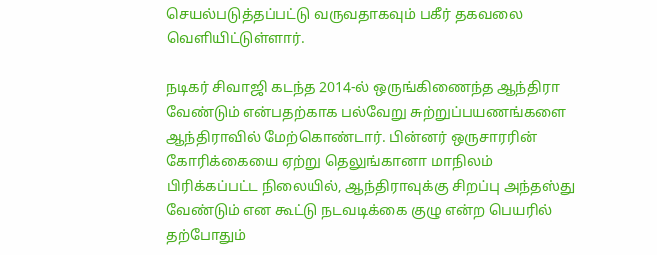செயல்படுத்தப்பட்டு வருவதாகவும் பகீர் தகவலை வெளியிட்டுள்ளார்.

நடிகர் சிவாஜி கடந்த 2014-ல் ஒருங்கிணைந்த ஆந்திரா வேண்டும் என்பதற்காக பல்வேறு சுற்றுப்பயணங்களை ஆந்திராவில் மேற்கொண்டார். பின்னர் ஒருசாரரின் கோரிக்கையை ஏற்று தெலுங்கானா மாநிலம் பிரிக்கப்பட்ட நிலையில், ஆந்திராவுக்கு சிறப்பு அந்தஸ்து வேண்டும் என கூட்டு நடவடிக்கை குழு என்ற பெயரில் தற்போதும்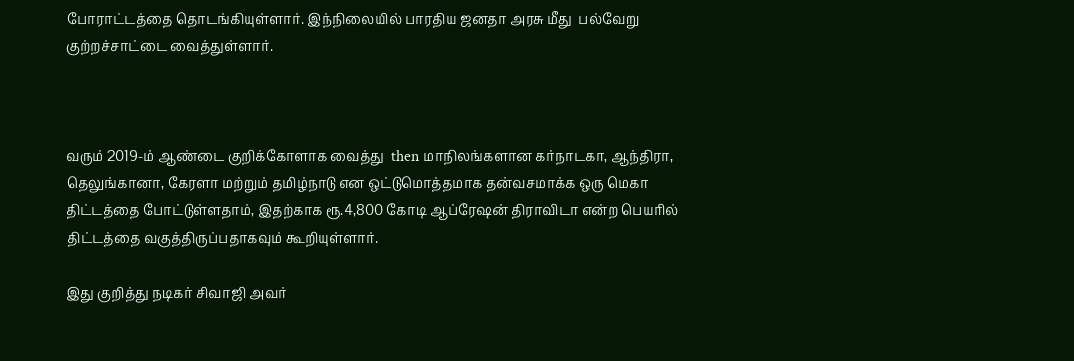போராட்டத்தை தொடங்கியுள்ளார். இந்நிலையில் பாரதிய ஜனதா அரசு மீது  பல்வேறு குற்றச்சாட்டை வைத்துள்ளார்.



வரும் 2019-ம் ஆண்டை குறிக்கோளாக வைத்து  then மாநிலங்களான கர்நாடகா, ஆந்திரா, தெலுங்கானா, கேரளா மற்றும் தமிழ்நாடு என ஒட்டுமொத்தமாக தன்வசமாக்க ஒரு மெகா திட்டத்தை போட்டுள்ளதாம், இதற்காக ரூ.4,800 கோடி ஆப்ரேஷன் திராவிடா என்ற பெயரில் திட்டத்தை வகுத்திருப்பதாகவும் கூறியுள்ளார்.

இது குறித்து நடிகர் சிவாஜி அவர்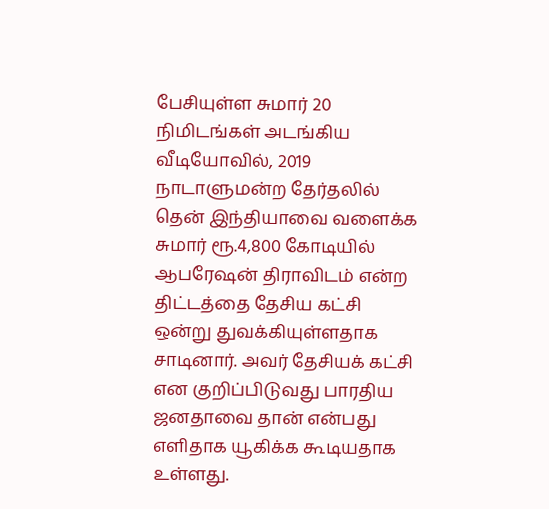பேசியுள்ள சுமார் 20 நிமிடங்கள் அடங்கிய வீடியோவில், 2019 நாடாளுமன்ற தேர்தலில் தென் இந்தியாவை வளைக்க சுமார் ரூ.4,800 கோடியில் ஆபரேஷன் திராவிடம் என்ற திட்டத்தை தேசிய கட்சி ஒன்று துவக்கியுள்ளதாக சாடினார். அவர் தேசியக் கட்சி என குறிப்பிடுவது பாரதிய ஜனதாவை தான் என்பது எளிதாக யூகிக்க கூடியதாக உள்ளது.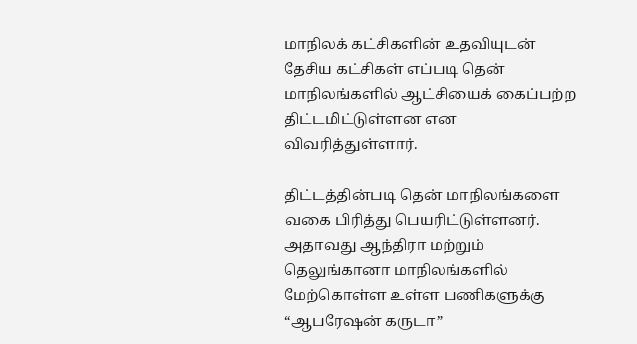மாநிலக் கட்சிகளின் உதவியுடன் தேசிய கட்சிகள் எப்படி தென் மாநிலங்களில் ஆட்சியைக் கைப்பற்ற திட்டமிட்டுள்ளன என விவரித்துள்ளார்.

திட்டத்தின்படி தென் மாநிலங்களை வகை பிரித்து பெயரிட்டுள்ளனர். அதாவது ஆந்திரா மற்றும் தெலுங்கானா மாநிலங்களில் மேற்கொள்ள உள்ள பணிகளுக்கு “ஆபரேஷன் கருடா”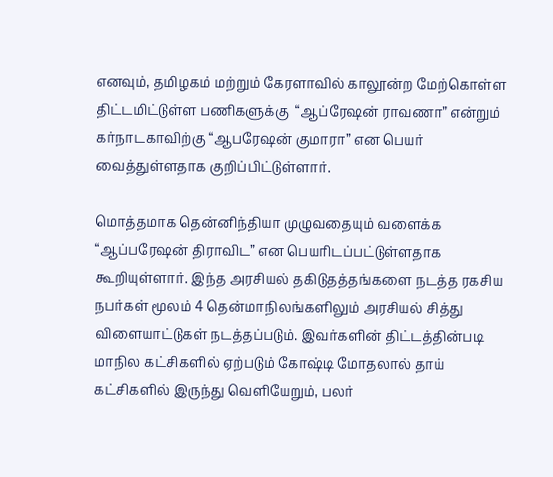எனவும், தமிழகம் மற்றும் கேரளாவில் காலூன்ற மேற்கொள்ள திட்டமிட்டுள்ள பணிகளுக்கு  “ஆப்ரேஷன் ராவணா” என்றும் கர்நாடகாவிற்கு “ஆபரேஷன் குமாரா” என பெயர் வைத்துள்ளதாக குறிப்பிட்டுள்ளார்.

மொத்தமாக தென்னிந்தியா முழுவதையும் வளைக்க “ஆப்பரேஷன் திராவிட” என பெயரிடப்பட்டுள்ளதாக கூறியுள்ளார். இந்த அரசியல் தகிடுதத்தங்களை நடத்த ரகசிய நபர்கள் மூலம் 4 தென்மாநிலங்களிலும் அரசியல் சித்து விளையாட்டுகள் நடத்தப்படும். இவர்களின் திட்டத்தின்படி மாநில கட்சிகளில் ஏற்படும் கோஷ்டி மோதலால் தாய் கட்சிகளில் இருந்து வெளியேறும், பலர்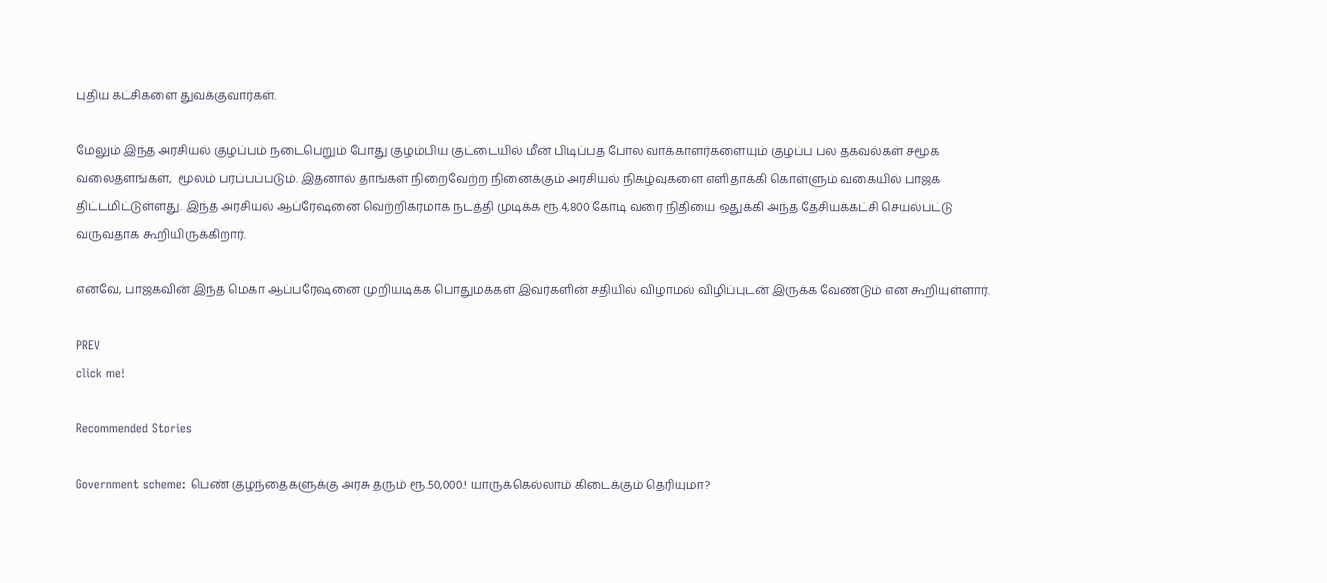புதிய கட்சிகளை துவக்குவார்கள்.

மேலும் இந்த அரசியல் குழப்பம் நடைபெறும் போது குழம்பிய குட்டையில் மீன் பிடிப்பத போல வாக்காளர்களையும் குழப்ப பல தகவல்கள் சமூக வலைதளங்கள்,  மூலம் பரப்பப்படும். இதனால் தாங்கள் நிறைவேற்ற நினைக்கும் அரசியல் நிகழ்வுகளை எளிதாக்கி கொள்ளும் வகையில் பாஜக திட்டமிட்டுள்ளது. இந்த அரசியல் ஆப்ரேஷனை வெற்றிகரமாக நடத்தி முடிக்க ரூ.4,800 கோடி வரை நிதியை ஒதுக்கி அந்த தேசியக்கட்சி செயல்பட்டு வருவதாக கூறியிருக்கிறார்.

எனவே, பாஜகவின் இந்த மெகா ஆப்பரேஷனை முறியடிக்க பொதுமக்கள் இவர்களின் சதியில் விழாமல் விழிப்புடன் இருக்க வேண்டும் என கூறியுள்ளார்.

PREV
click me!

Recommended Stories

Government scheme: பெண் குழந்தைகளுக்கு அரசு தரும் ரூ.50,000.! யாருக்கெல்லாம் கிடைக்கும் தெரியுமா?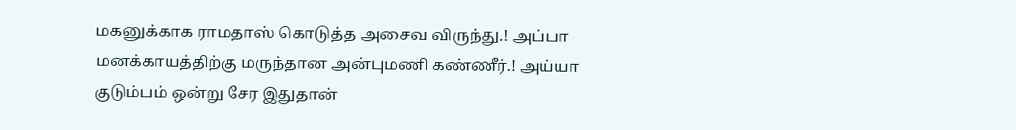மகனுக்காக ராமதாஸ் கொடுத்த அசைவ விருந்து.! அப்பா மனக்காயத்திற்கு மருந்தான அன்புமணி கண்ணீர்.! அய்யா குடும்பம் ஒன்று சேர இதுதான்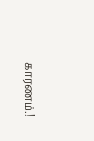காரணம்.!